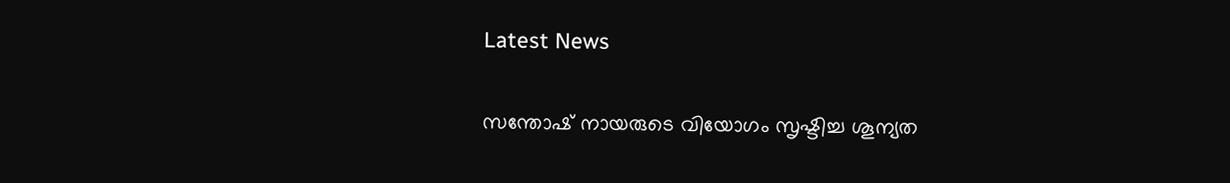Latest News

സന്തോഷ് നായരുടെ വിയോഗം സൃഷ്ടിച്ച ശൂന്യത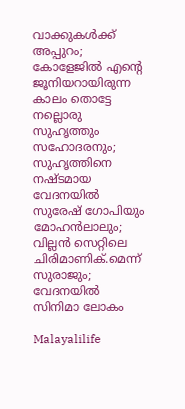വാക്കുകള്‍ക്ക് അപ്പുറം; കോളേജില്‍ എന്റെ ജൂനിയറായിരുന്ന കാലം തൊട്ടേ നല്ലൊരു സുഹൃത്തും സഹോദരനും; സുഹൃത്തിനെ നഷ്ടമായ വേദനയില്‍ സുരേഷ് ഗോപിയും മോഹന്‍ലാലും; വില്ലന്‍ സെറ്റിലെ ചിരിമാണിക്.മെന്ന് സുരാജും; വേദനയില്‍ സിനിമാ ലോകം

Malayalilife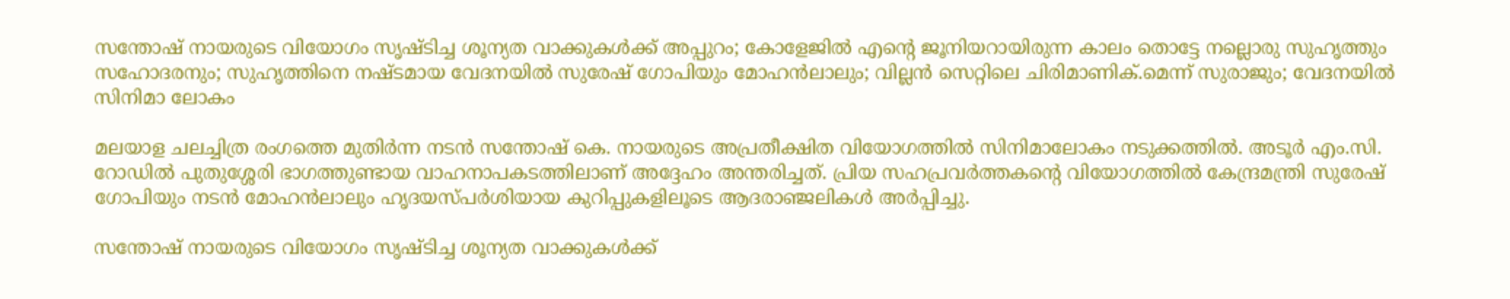സന്തോഷ് നായരുടെ വിയോഗം സൃഷ്ടിച്ച ശൂന്യത വാക്കുകള്‍ക്ക് അപ്പുറം; കോളേജില്‍ എന്റെ ജൂനിയറായിരുന്ന കാലം തൊട്ടേ നല്ലൊരു സുഹൃത്തും സഹോദരനും; സുഹൃത്തിനെ നഷ്ടമായ വേദനയില്‍ സുരേഷ് ഗോപിയും മോഹന്‍ലാലും; വില്ലന്‍ സെറ്റിലെ ചിരിമാണിക്.മെന്ന് സുരാജും; വേദനയില്‍ സിനിമാ ലോകം

മലയാള ചലച്ചിത്ര രംഗത്തെ മുതിര്‍ന്ന നടന്‍ സന്തോഷ് കെ. നായരുടെ അപ്രതീക്ഷിത വിയോഗത്തില്‍ സിനിമാലോകം നടുക്കത്തില്‍. അടൂര്‍ എം.സി. റോഡില്‍ പുതുശ്ശേരി ഭാഗത്തുണ്ടായ വാഹനാപകടത്തിലാണ് അദ്ദേഹം അന്തരിച്ചത്. പ്രിയ സഹപ്രവര്‍ത്തകന്റെ വിയോഗത്തില്‍ കേന്ദ്രമന്ത്രി സുരേഷ് ഗോപിയും നടന്‍ മോഹന്‍ലാലും ഹൃദയസ്പര്‍ശിയായ കുറിപ്പുകളിലൂടെ ആദരാഞ്ജലികള്‍ അര്‍പ്പിച്ചു.

സന്തോഷ് നായരുടെ വിയോഗം സൃഷ്ടിച്ച ശൂന്യത വാക്കുകള്‍ക്ക്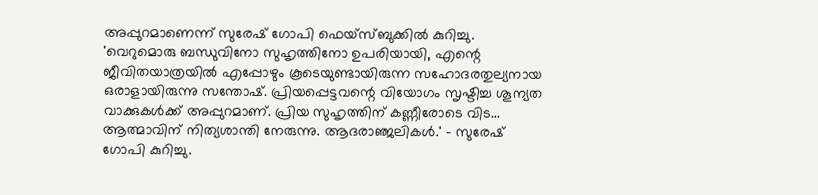അപ്പുറമാണെന്ന് സുരേഷ് ഗോപി ഫെയ്‌സ്ബുക്കില്‍ കുറിച്ചു. 'വെറുമൊരു ബന്ധുവിനോ സുഹൃത്തിനോ ഉപരിയായി, എന്റെ ജീവിതയാത്രയില്‍ എപ്പോഴും കൂടെയുണ്ടായിരുന്ന സഹോദരതുല്യനായ ഒരാളായിരുന്നു സന്തോഷ്. പ്രിയപ്പെട്ടവന്റെ വിയോഗം സൃഷ്ടിച്ച ശൂന്യത വാക്കുകള്‍ക്ക് അപ്പുറമാണ്. പ്രിയ സുഹൃത്തിന് കണ്ണീരോടെ വിട... ആത്മാവിന് നിത്യശാന്തി നേരുന്നു. ആദരാഞ്ജലികള്‍.' - സുരേഷ് ഗോപി കുറിച്ചു.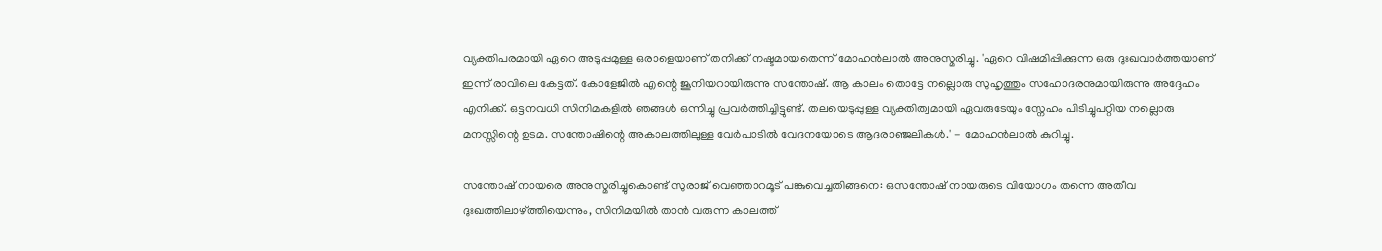വ്യക്തിപരമായി ഏറെ അടുപ്പമുള്ള ഒരാളെയാണ് തനിക്ക് നഷ്ടമായതെന്ന് മോഹന്‍ലാല്‍ അനുസ്മരിച്ചു. 'ഏറെ വിഷമിപ്പിക്കുന്ന ഒരു ദുഃഖവാര്‍ത്തയാണ് ഇന്ന് രാവിലെ കേട്ടത്. കോളേജില്‍ എന്റെ ജൂനിയറായിരുന്നു സന്തോഷ്. ആ കാലം തൊട്ടേ നല്ലൊരു സുഹൃത്തും സഹോദരനുമായിരുന്നു അദ്ദേഹം എനിക്ക്. ഒട്ടനവധി സിനിമകളില്‍ ഞങ്ങള്‍ ഒന്നിച്ചു പ്രവര്‍ത്തിച്ചിട്ടുണ്ട്. തലയെടുപ്പുള്ള വ്യക്തിത്വമായി ഏവരുടേയും സ്നേഹം പിടിച്ചുപറ്റിയ നല്ലൊരു മനസ്സിന്റെ ഉടമ. സന്തോഷിന്റെ അകാലത്തിലുള്ള വേര്‍പാടില്‍ വേദനയോടെ ആദരാഞ്ജലികള്‍.' - മോഹന്‍ലാല്‍ കുറിച്ചു.

സന്തോഷ് നായരെ അനുസ്മരിച്ചുകൊണ്ട് സുരാജ് വെഞ്ഞാറമൂട് പങ്കുവെച്ചതിങ്ങനെ: ഒസന്തോഷ് നായരുടെ വിയോഗം തന്നെ അതീവ ദുഃഖത്തിലാഴ്ത്തിയെന്നും, സിനിമയില്‍ താന്‍ വരുന്ന കാലത്ത്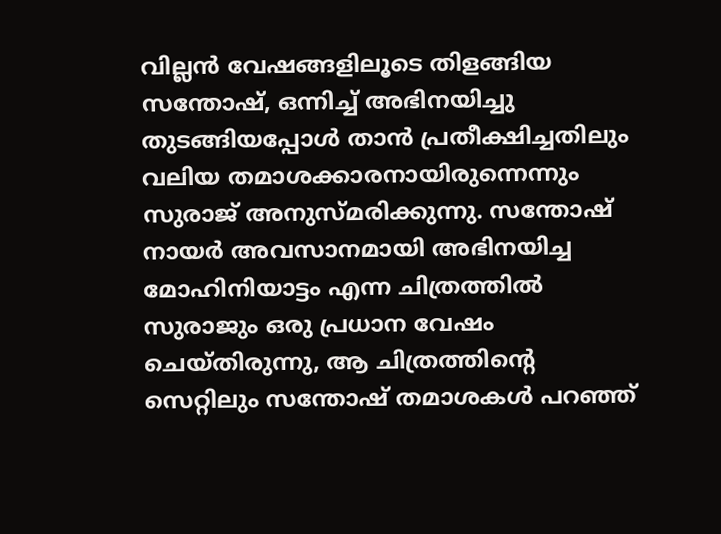വില്ലന്‍ വേഷങ്ങളിലൂടെ തിളങ്ങിയ സന്തോഷ്, ഒന്നിച്ച് അഭിനയിച്ചു തുടങ്ങിയപ്പോള്‍ താന്‍ പ്രതീക്ഷിച്ചതിലും വലിയ തമാശക്കാരനായിരുന്നെന്നും സുരാജ് അനുസ്മരിക്കുന്നു. സന്തോഷ് നായര്‍ അവസാനമായി അഭിനയിച്ച മോഹിനിയാട്ടം എന്ന ചിത്രത്തില്‍ സുരാജും ഒരു പ്രധാന വേഷം ചെയ്തിരുന്നു, ആ ചിത്രത്തിന്റെ സെറ്റിലും സന്തോഷ് തമാശകള്‍ പറഞ്ഞ്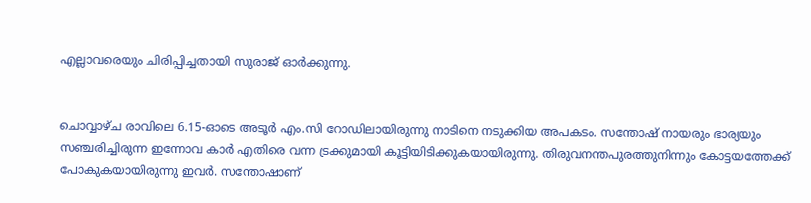എല്ലാവരെയും ചിരിപ്പിച്ചതായി സുരാജ് ഓര്‍ക്കുന്നു.


ചൊവ്വാഴ്ച രാവിലെ 6.15-ഓടെ അടൂര്‍ എം.സി റോഡിലായിരുന്നു നാടിനെ നടുക്കിയ അപകടം. സന്തോഷ് നായരും ഭാര്യയും സഞ്ചരിച്ചിരുന്ന ഇന്നോവ കാര്‍ എതിരെ വന്ന ട്രക്കുമായി കൂട്ടിയിടിക്കുകയായിരുന്നു. തിരുവനന്തപുരത്തുനിന്നും കോട്ടയത്തേക്ക് പോകുകയായിരുന്നു ഇവര്‍. സന്തോഷാണ്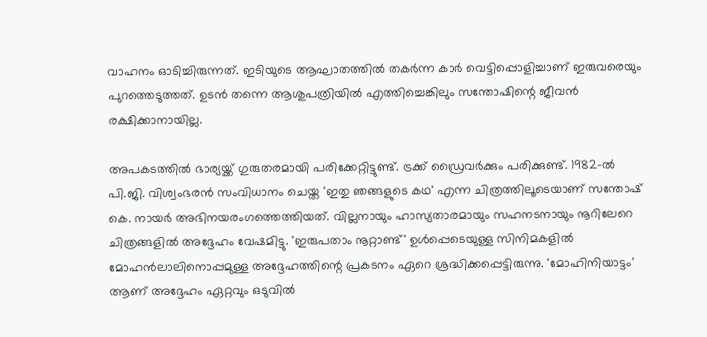വാഹനം ഓടിച്ചിരുന്നത്. ഇടിയുടെ ആഘാതത്തില്‍ തകര്‍ന്ന കാര്‍ വെട്ടിപ്പൊളിച്ചാണ് ഇരുവരെയും പുറത്തെടുത്തത്. ഉടന്‍ തന്നെ ആശുപത്രിയില്‍ എത്തിച്ചെങ്കിലും സന്തോഷിന്റെ ജീവന്‍ രക്ഷിക്കാനായില്ല.

അപകടത്തില്‍ ഭാര്യയ്ക്ക് ഗുരുതരമായി പരിക്കേറ്റിട്ടുണ്ട്. ട്രക്ക് ഡ്രൈവര്‍ക്കും പരിക്കുണ്ട്. 1982-ല്‍ പി.ജി. വിശ്വംഭരന്‍ സംവിധാനം ചെയ്ത 'ഇതു ഞങ്ങളുടെ കഥ' എന്ന ചിത്രത്തിലൂടെയാണ് സന്തോഷ് കെ. നായര്‍ അഭിനയരംഗത്തെത്തിയത്. വില്ലനായും ഹാസ്യതാരമായും സഹനടനായും നൂറിലേറെ ചിത്രങ്ങളില്‍ അദ്ദേഹം വേഷമിട്ടു. 'ഇരുപതാം നൂറ്റാണ്ട്' ഉള്‍പ്പെടെയുള്ള സിനിമകളില്‍ മോഹന്‍ലാലിനൊപ്പമുള്ള അദ്ദേഹത്തിന്റെ പ്രകടനം ഏറെ ശ്രദ്ധിക്കപ്പെട്ടിരുന്നു. 'മോഹിനിയാട്ടം' ആണ് അദ്ദേഹം ഏറ്റവും ഒടുവില്‍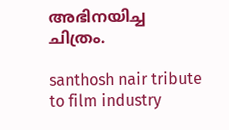അഭിനയിച്ച ചിത്രം.

santhosh nair tribute to film industry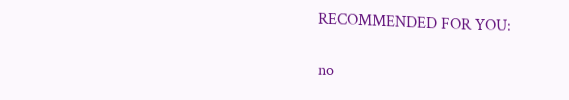RECOMMENDED FOR YOU:

no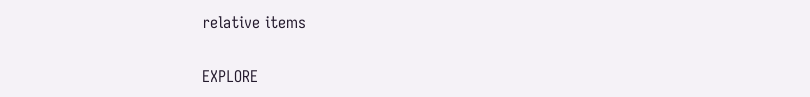relative items

EXPLORE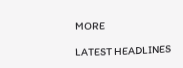MORE

LATEST HEADLINES